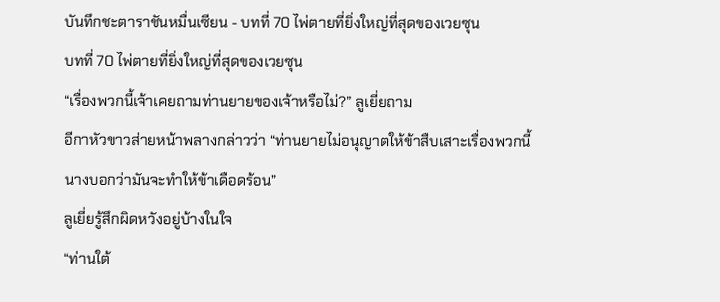บันทึกชะตาราชันหมื่นเซียน - บทที่ 70 ไพ่ตายที่ยิ่งใหญ่ที่สุดของเวยซุน
บทที่ 70 ไพ่ตายที่ยิ่งใหญ่ที่สุดของเวยซุน
“เรื่องพวกนี้เจ้าเคยถามท่านยายของเจ้าหรือไม่?” ลูเยี่ยถาม
อีกาหัวขาวส่ายหน้าพลางกล่าวว่า “ท่านยายไม่อนุญาตให้ข้าสืบเสาะเรื่องพวกนี้ นางบอกว่ามันจะทำให้ข้าเดือดร้อน”
ลูเยี่ยรู้สึกผิดหวังอยู่บ้างในใจ
“ท่านใต้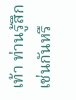เท้า ท่านรู้สึกเช่นกันหรื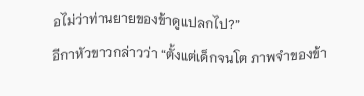อไม่ว่าท่านยายของข้าดูแปลกไป?”
อีกาหัวขาวกล่าวว่า “ตั้งแต่เด็กจนโต ภาพจำของข้า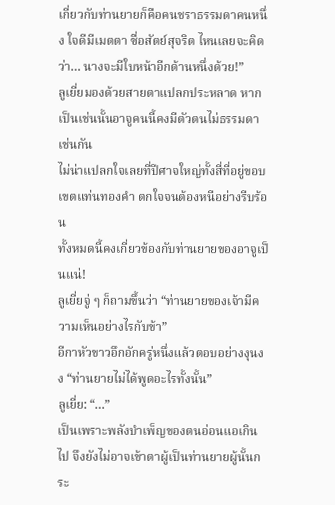เกี่ยวกับท่านยายก็คือคนชราธรรมดาคนหนึ่ง ใจดีมีเมตตา ซื่อสัตย์สุจริต ไหนเลยจะคิดว่า… นางจะมีใบหน้าอีกด้านหนึ่งด้วย!”
ลูเยี่ยมองด้วยสายตาแปลกประหลาด หากเป็นเช่นนั้นอาจูคนนี้คงมีตัวตนไม่ธรรมดาเช่นกัน
ไม่น่าแปลกใจเลยที่ปีศาจใหญ่ทั้งสี่ที่อยู่ขอบเขตแท่นทองคำ ตกใจจนต้องหนีอย่างรีบร้อน
ทั้งหมดนี้คงเกี่ยวข้องกับท่านยายของอาจูเป็นแน่!
ลูเยี่ยจู่ ๆ ก็ถามขึ้นว่า “ท่านยายของเจ้ามีความเห็นอย่างไรกับข้า”
อีกาหัวขาวอึกอักครู่หนึ่งแล้วตอบอย่างงุนงง “ท่านยายไม่ได้พูดอะไรทั้งนั้น”
ลูเยี่ย: “…”
เป็นเพราะพลังบำเพ็ญของตนอ่อนแอเกินไป จึงยังไม่อาจเข้าตาผู้เป็นท่านยายผู้นั้นกระ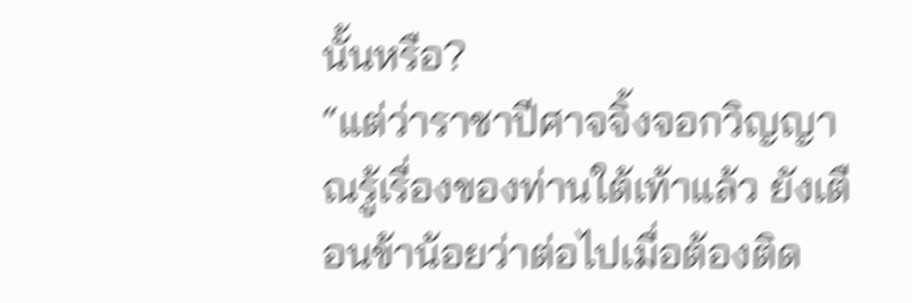นั้นหรือ?
“แต่ว่าราชาปีศาจจิ้งจอกวิญญาณรู้เรื่องของท่านใต้เท้าแล้ว ยังเตือนข้าน้อยว่าต่อไปเมื่อต้องติด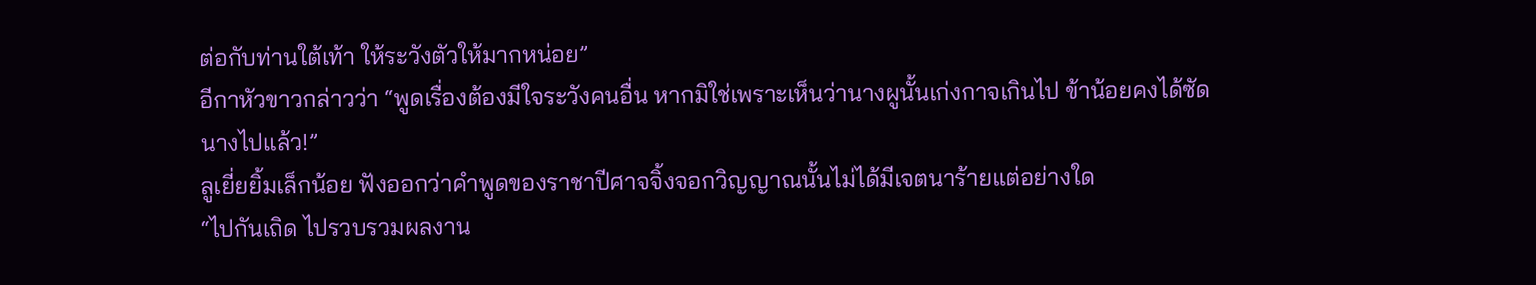ต่อกับท่านใต้เท้า ให้ระวังตัวให้มากหน่อย”
อีกาหัวขาวกล่าวว่า “พูดเรื่องต้องมีใจระวังคนอื่น หากมิใช่เพราะเห็นว่านางผูนั้นเก่งกาจเกินไป ข้าน้อยคงได้ซัดนางไปแล้ว!”
ลูเยี่ยยิ้มเล็กน้อย ฟังออกว่าคำพูดของราชาปีศาจจิ้งจอกวิญญาณนั้นไม่ได้มีเจตนาร้ายแต่อย่างใด
“ไปกันเถิด ไปรวบรวมผลงาน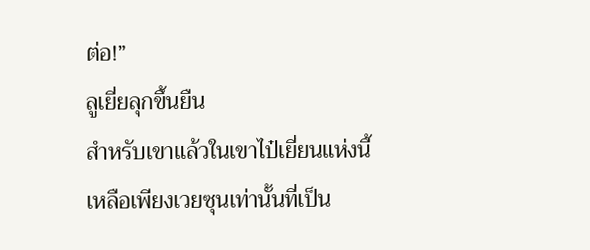ต่อ!”
ลูเยี่ยลุกขึ้นยืน
สำหรับเขาแล้วในเขาไป๋เยี่ยนแห่งนี้ เหลือเพียงเวยซุนเท่านั้นที่เป็น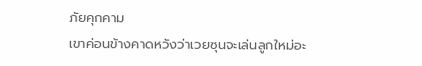ภัยคุกคาม
เขาค่อนข้างคาดหวังว่าเวยซุนจะเล่นลูกใหม่อะ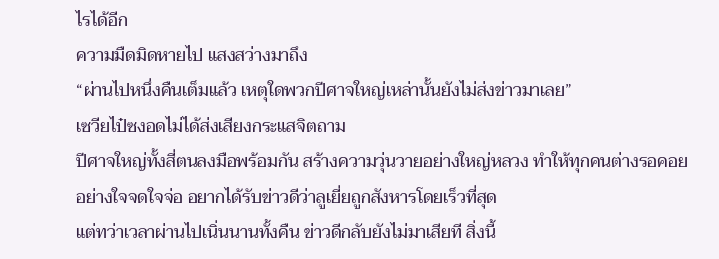ไรได้อีก
ความมืดมิดหายไป แสงสว่างมาถึง
“ผ่านไปหนึ่งคืนเต็มแล้ว เหตุใดพวกปีศาจใหญ่เหล่านั้นยังไม่ส่งข่าวมาเลย”
เซวียไป๋ซงอดไม่ได้ส่งเสียงกระแสจิตถาม
ปีศาจใหญ่ทั้งสี่ตนลงมือพร้อมกัน สร้างความวุ่นวายอย่างใหญ่หลวง ทำให้ทุกคนต่างรอคอยอย่างใจจดใจจ่อ อยากได้รับข่าวดีว่าลูเยี่ยถูกสังหารโดยเร็วที่สุด
แต่ทว่าเวลาผ่านไปเนิ่นนานทั้งคืน ข่าวดีกลับยังไม่มาเสียที สิ่งนี้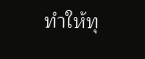ทำให้ทุ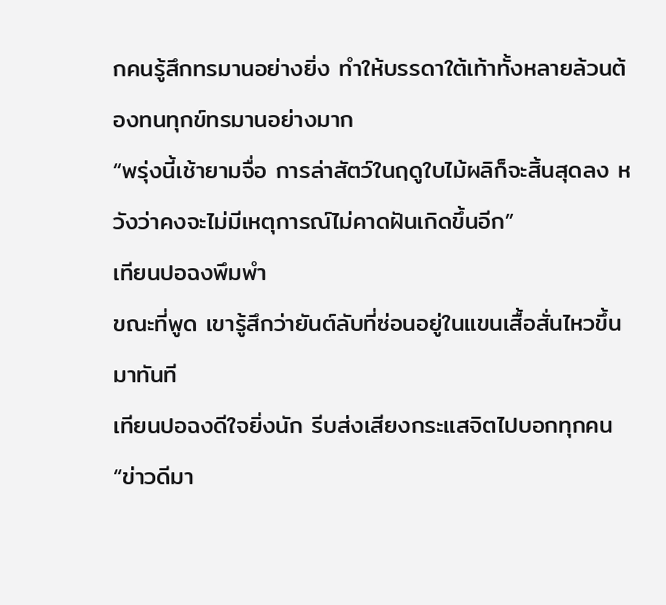กคนรู้สึกทรมานอย่างยิ่ง ทำให้บรรดาใต้เท้าทั้งหลายล้วนต้องทนทุกข์ทรมานอย่างมาก
“พรุ่งนี้เช้ายามจื่อ การล่าสัตว์ในฤดูใบไม้ผลิก็จะสิ้นสุดลง หวังว่าคงจะไม่มีเหตุการณ์ไม่คาดฝันเกิดขึ้นอีก”
เทียนปอฉงพึมพำ
ขณะที่พูด เขารู้สึกว่ายันต์ลับที่ซ่อนอยู่ในแขนเสื้อสั่นไหวขึ้นมาทันที
เทียนปอฉงดีใจยิ่งนัก รีบส่งเสียงกระแสจิตไปบอกทุกคน “ข่าวดีมา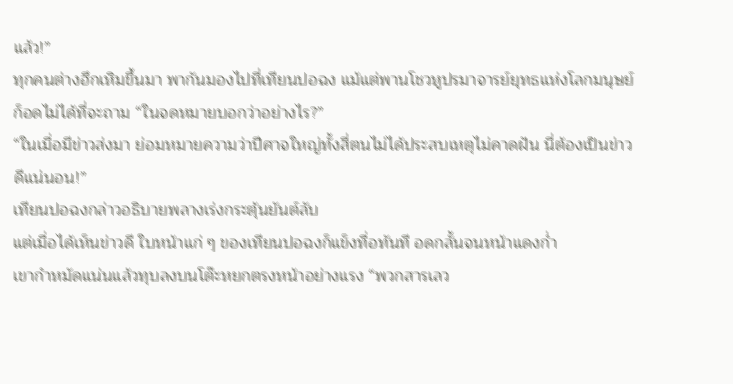แล้ว!”
ทุกคนต่างฮึกเหิมขึ้นมา พากันมองไปที่เทียนปอฉง แม้แต่พานโชวหูปรมาจารย์ยุทธแห่งโลกมนุษย์ก็อดไม่ได้ที่จะถาม “ในจดหมายบอกว่าอย่างไร?”
“ในเมื่อมีข่าวส่งมา ย่อมหมายความว่าปีศาจใหญ่ทั้งสี่ตนไม่ได้ประสบเหตุไม่คาดฝัน นี่ต้องเป็นข่าวดีแน่นอน!”
เทียนปอฉงกล่าวอธิบายพลางเร่งกระตุ้นยันต์ลับ
แต่เมื่อได้เห็นข่าวดี ใบหน้าแก่ ๆ ของเทียนปอฉงก็แข็งทื่อทันที อดกลั้นจนหน้าแดงก่ำ
เขากำหมัดแน่นแล้วทุบลงบนโต๊ะหยกตรงหน้าอย่างแรง “พวกสารเลว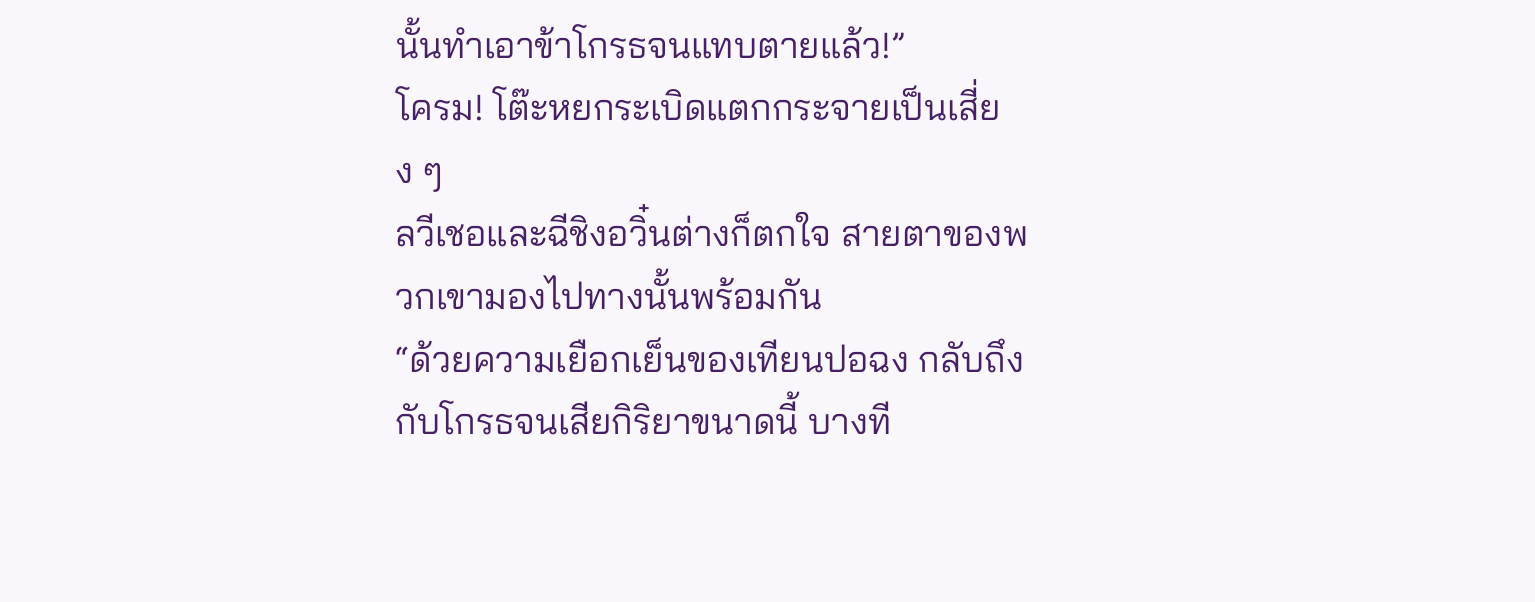นั้นทำเอาข้าโกรธจนแทบตายแล้ว!”
โครม! โต๊ะหยกระเบิดแตกกระจายเป็นเสี่ยง ๆ
ลวีเชอและฉีชิงอวิ๋นต่างก็ตกใจ สายตาของพวกเขามองไปทางนั้นพร้อมกัน
“ด้วยความเยือกเย็นของเทียนปอฉง กลับถึงกับโกรธจนเสียกิริยาขนาดนี้ บางที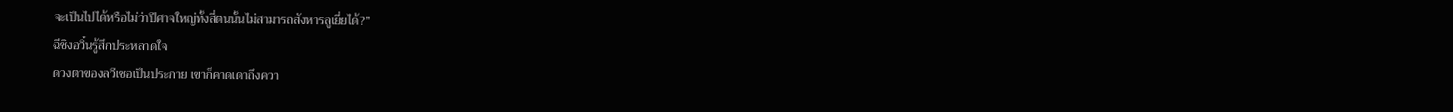จะเป็นไปได้หรือไม่ว่าปีศาจใหญ่ทั้งสี่ตนนั้นไม่สามารถสังหารลูเยี่ยได้?”
ฉีชิงอวิ๋นรู้สึกประหลาดใจ
ดวงตาของลวีเชอเป็นประกาย เขาก็คาดเดาถึงควา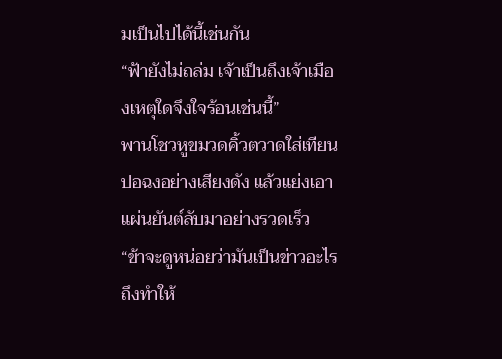มเป็นไปได้นี้เช่นกัน
“ฟ้ายังไม่ถล่ม เจ้าเป็นถึงเจ้าเมืองเหตุใดจึงใจร้อนเช่นนี้”
พานโชวหูขมวดคิ้วตวาดใส่เทียนปอฉงอย่างเสียงดัง แล้วแย่งเอาแผ่นยันต์ลับมาอย่างรวดเร็ว
“ข้าจะดูหน่อยว่ามันเป็นข่าวอะไร ถึงทำให้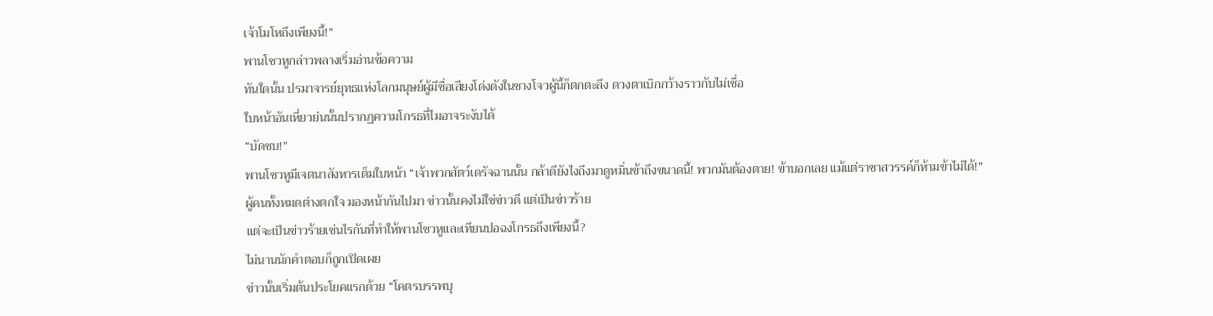เจ้าโมโหถึงเพียงนี้!”
พานโชวหูกล่าวพลางเริ่มอ่านข้อความ
ทันใดนั้น ปรมาจารย์ยุทธแห่งโลกมนุษย์ผู้มีชื่อเสียงโด่งดังในชางโจวผู้นี้ก็ตกตะลึง ดวงตาเบิกกว้างราวกับไม่เชื่อ
ใบหน้าอันเหี่ยวย่นนั้นปรากฏความโกรธที่ไมอาจระงับได้
“บัดซบ!”
พานโชวหูมีเจตนาสังหารเต็มใบหน้า “เจ้าพวกสัตว์เดรัจฉานนั้น กล้าดียังไงถึงมาดูหมิ่นข้าถึงขนาดนี้! พวกมันต้องตาย! ข้าบอกเลย แม้แต่ราชาสวรรค์ก็ห้ามข้าไม่ได้!”
ผู้คนทั้งหมดต่างตกใจ มองหน้ากันไปมา ข่าวนั้นคงไม่ใช่ข่าวดี แต่เป็นข่าวร้าย
แต่จะเป็นข่าวร้ายเช่นไรกันที่ทำให้พานโชวหูและเทียนปอฉงโกรธถึงเพียงนี้?
ไม่นานนักคำตอบก็ถูกเปิดเผย
ข่าวนั้นเริ่มต้นประโยคแรกด้วย “โคตรบรรพบุ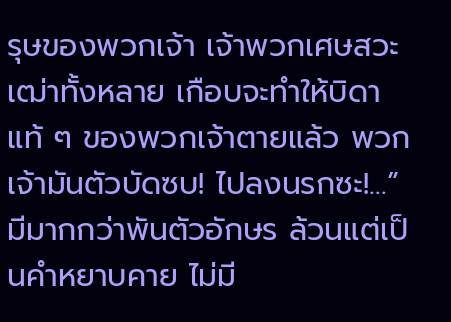รุษของพวกเจ้า เจ้าพวกเศษสวะเฒ่าทั้งหลาย เกือบจะทำให้บิดาแท้ ๆ ของพวกเจ้าตายแล้ว พวกเจ้ามันตัวบัดซบ! ไปลงนรกซะ!…”
มีมากกว่าพันตัวอักษร ล้วนแต่เป็นคำหยาบคาย ไม่มี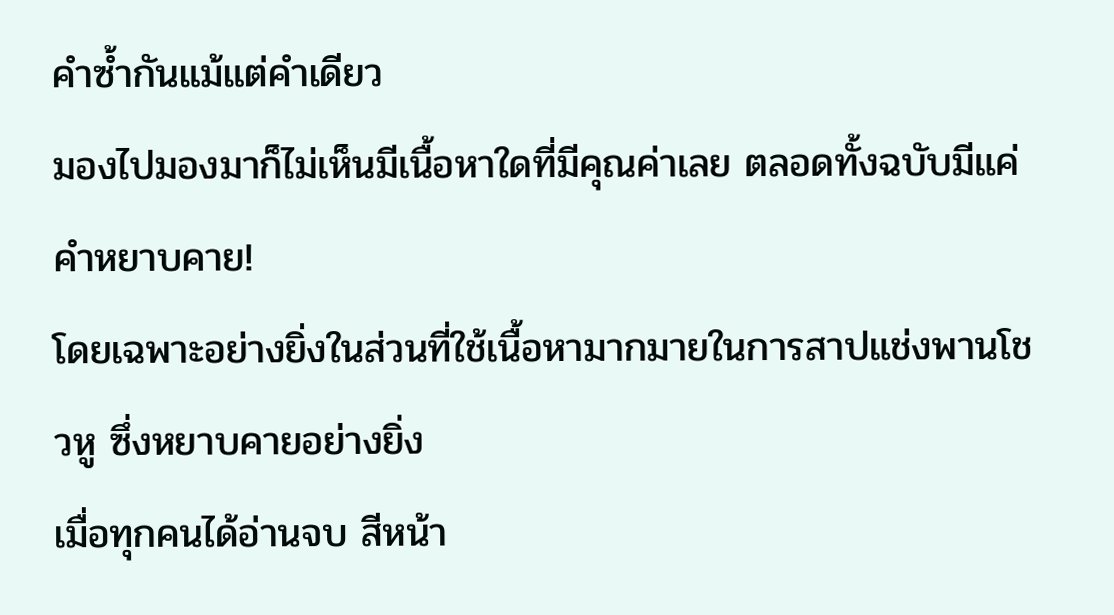คำซ้ำกันแม้แต่คำเดียว
มองไปมองมาก็ไม่เห็นมีเนื้อหาใดที่มีคุณค่าเลย ตลอดทั้งฉบับมีแค่คำหยาบคาย!
โดยเฉพาะอย่างยิ่งในส่วนที่ใช้เนื้อหามากมายในการสาปแช่งพานโชวหู ซึ่งหยาบคายอย่างยิ่ง
เมื่อทุกคนได้อ่านจบ สีหน้า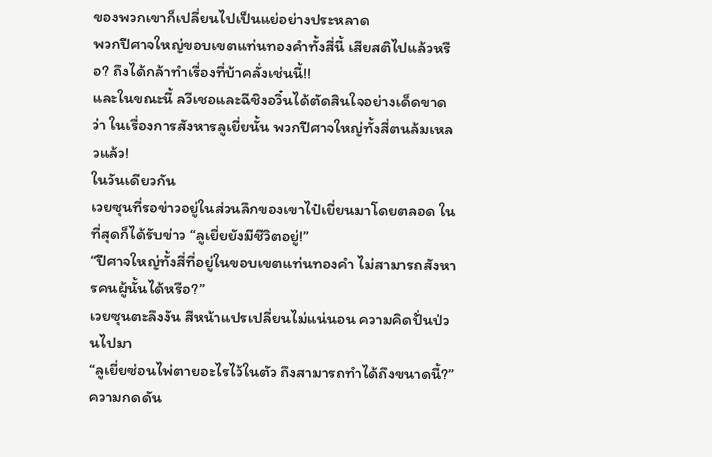ของพวกเขาก็เปลี่ยนไปเป็นแย่อย่างประหลาด
พวกปีศาจใหญ่ขอบเขตแท่นทองคำทั้งสี่นี้ เสียสติไปแล้วหรือ? ถึงได้กล้าทำเรื่องที่บ้าคลั่งเช่นนี้!!
และในขณะนี้ ลวีเชอและฉีชิงอวิ๋นได้ตัดสินใจอย่างเด็ดขาดว่า ในเรื่องการสังหารลูเยี่ยนั้น พวกปีศาจใหญ่ทั้งสี่ตนล้มเหลวแล้ว!
ในวันเดียวกัน
เวยซุนที่รอข่าวอยู่ในส่วนลึกของเขาไป๋เยี่ยนมาโดยตลอด ในที่สุดก็ได้รับข่าว “ลูเยี่ยยังมีชีวิตอยู่!”
“ปีศาจใหญ่ทั้งสี่ที่อยู่ในขอบเขตแท่นทองคำ ไม่สามารถสังหารคนผู้นั้นได้หรือ?”
เวยซุนตะลึงงัน สีหน้าแปรเปลี่ยนไม่แน่นอน ความคิดปั่นป่วนไปมา
“ลูเยี่ยซ่อนไพ่ตายอะไรไว้ในตัว ถึงสามารถทำได้ถึงขนาดนี้?”
ความกดดัน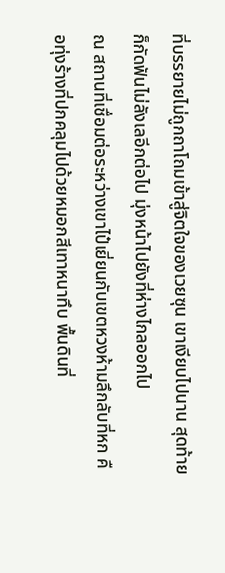ที่บรรยายไม่ถูกถาโถมเข้าสู่จิตใจของเวยซุน เขาเงียบไปนาน สุดท้ายก็กัดฟันไม่ลังเลอีกต่อไป มุ่งหน้าไปยังที่ห่างไกลออกไป
ณ สถานที่เชื่อมต่อระหว่างเขาไป๋เยี่ยนกับเขตหวงห้ามลึกลับที่หก คือทุ่งร้างที่ปกคลุมไปด้วยหมอกสีเทาหนาทึบ พื้นดินที่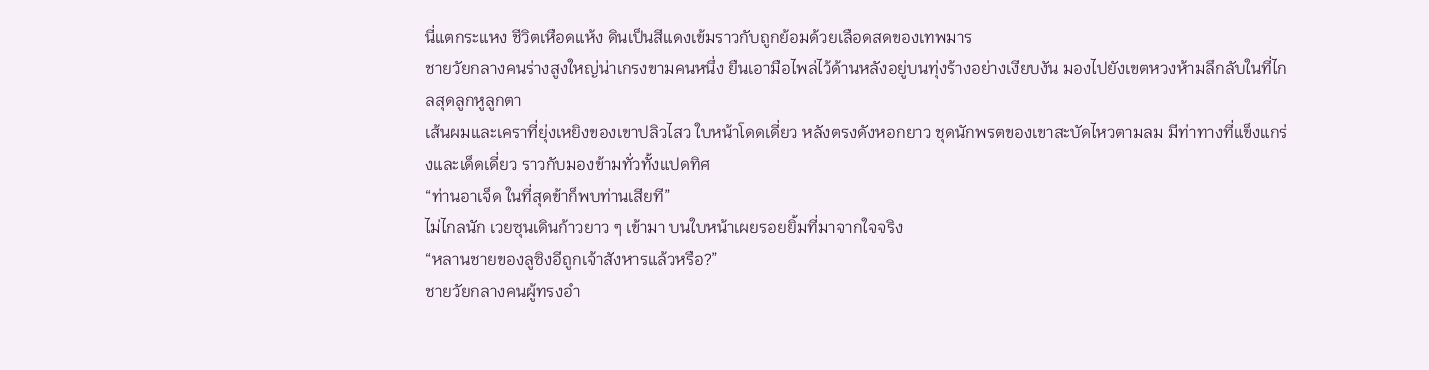นี่แตกระแหง ชีวิตเหือดแห้ง ดินเป็นสีแดงเข้มราวกับถูกย้อมด้วยเลือดสดของเทพมาร
ชายวัยกลางคนร่างสูงใหญ่น่าเกรงขามคนหนึ่ง ยืนเอามือไพล่ไว้ด้านหลังอยู่บนทุ่งร้างอย่างเงียบงัน มองไปยังเขตหวงห้ามลึกลับในที่ไกลสุดลูกหูลูกตา
เส้นผมและเคราที่ยุ่งเหยิงของเขาปลิวไสว ใบหน้าโดดเดี่ยว หลังตรงดังหอกยาว ชุดนักพรตของเขาสะบัดไหวตามลม มีท่าทางที่แข็งแกร่งและเด็ดเดี่ยว ราวกับมองข้ามทั่วทั้งแปดทิศ
“ท่านอาเจ็ด ในที่สุดข้าก็พบท่านเสียที”
ไม่ไกลนัก เวยซุนเดินก้าวยาว ๆ เข้ามา บนใบหน้าเผยรอยยิ้มที่มาจากใจจริง
“หลานชายของลูซิงอีถูกเจ้าสังหารแล้วหรือ?”
ชายวัยกลางคนผู้ทรงอำ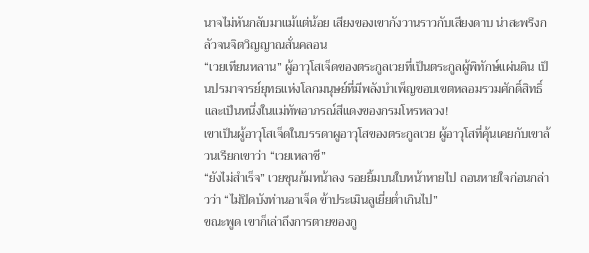นาจไม่หันกลับมาแม้แต่น้อย เสียงของเขากังวานราวกับเสียงดาบ น่าสะพรึงกลัวจนจิตวิญญาณสั่นคลอน
“เวยเทียนหลาน” ผู้อาวุโสเจ็ดของตระกูลเวยที่เป็นตระกูลผู้พิทักษ์แผ่นดิน เป็นปรมาจารย์ยุทธแห่งโลกมนุษย์ที่มีพลังบำเพ็ญขอบเขตหลอมรวมศักดิ์สิทธิ์ และเป็นหนึ่งในแม่ทัพอาภรณ์สีแดงของกรมโหรหลวง!
เขาเป็นผู้อาวุโสเจ็ดในบรรดาผูอาวุโสของตระกูลเวย ผู้อาวุโสที่คุ้นเคยกับเขาล้วนเรียกเขาว่า “เวยเหลาชี”
“ยังไม่สำเร็จ” เวยซุนก้มหน้าลง รอยยิ้มบนใบหน้าหายไป ถอนหายใจก่อนกล่าวว่า “ไม่ปิดบังท่านอาเจ็ด ข้าประเมินลูเยี่ยต่ำเกินไป”
ขณะพูด เขาก็เล่าถึงการตายของกู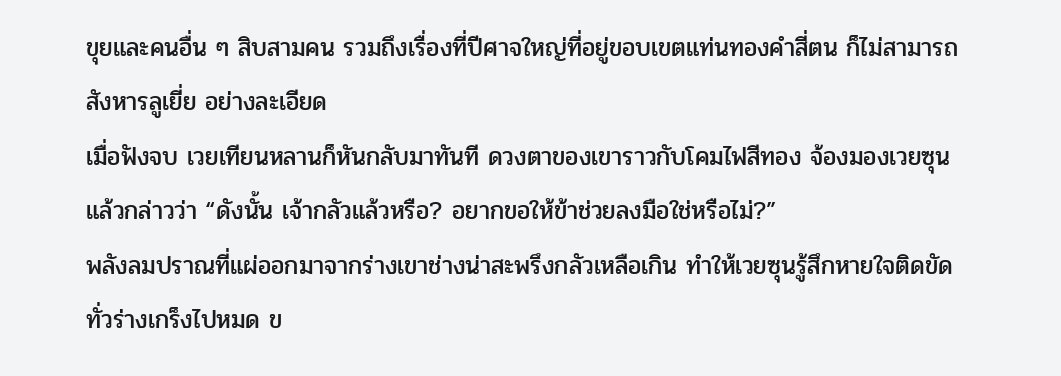ขุยและคนอื่น ๆ สิบสามคน รวมถึงเรื่องที่ปีศาจใหญ่ที่อยู่ขอบเขตแท่นทองคำสี่ตน ก็ไม่สามารถสังหารลูเยี่ย อย่างละเอียด
เมื่อฟังจบ เวยเทียนหลานก็หันกลับมาทันที ดวงตาของเขาราวกับโคมไฟสีทอง จ้องมองเวยซุนแล้วกล่าวว่า “ดังนั้น เจ้ากลัวแล้วหรือ? อยากขอให้ข้าช่วยลงมือใช่หรือไม่?”
พลังลมปราณที่แผ่ออกมาจากร่างเขาช่างน่าสะพรึงกลัวเหลือเกิน ทำให้เวยซุนรู้สึกหายใจติดขัด ทั่วร่างเกร็งไปหมด ข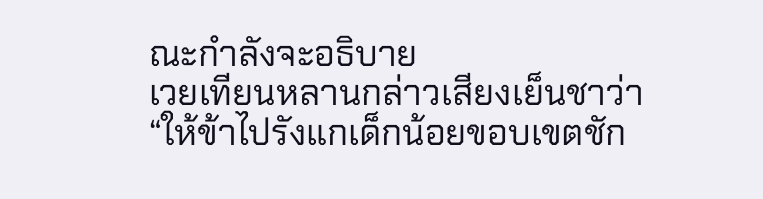ณะกำลังจะอธิบาย
เวยเทียนหลานกล่าวเสียงเย็นชาว่า “ให้ข้าไปรังแกเด็กน้อยขอบเขตชัก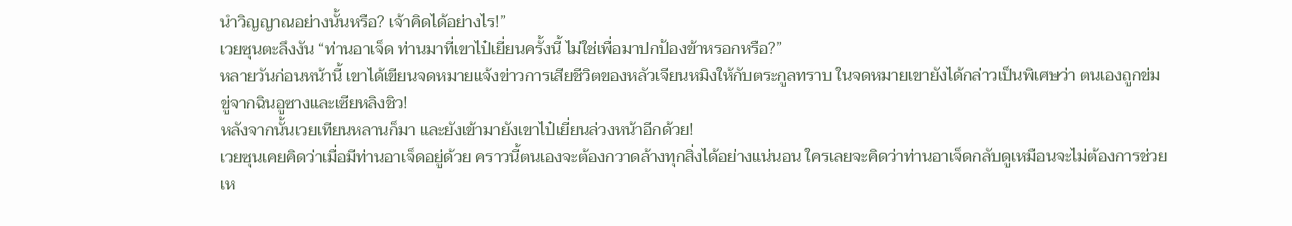นำวิญญาณอย่างนั้นหรือ? เจ้าคิดได้อย่างไร!”
เวยซุนตะลึงงัน “ท่านอาเจ็ด ท่านมาที่เขาไป๋เยี่ยนครั้งนี้ ไม่ใช่เพื่อมาปกป้องข้าหรอกหรือ?”
หลายวันก่อนหน้านี้ เขาได้เขียนจดหมายแจ้งข่าวการเสียชีวิตของหลัวเจียนหมิงให้กับตระกูลทราบ ในจดหมายเขายังได้กล่าวเป็นพิเศษว่า ตนเองถูกข่มขู่จากฉินอูซางและเซียหลิงชิว!
หลังจากนั้นเวยเทียนหลานก็มา และยังเข้ามายังเขาไป๋เยี่ยนล่วงหน้าอีกด้วย!
เวยซุนเคยคิดว่าเมื่อมีท่านอาเจ็ดอยู่ด้วย คราวนี้ตนเองจะต้องกวาดล้างทุกสิ่งได้อย่างแน่นอน ใครเลยจะคิดว่าท่านอาเจ็ดกลับดูเหมือนจะไม่ต้องการช่วยเห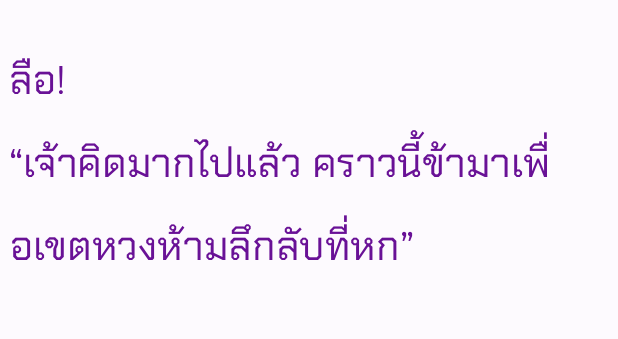ลือ!
“เจ้าคิดมากไปแล้ว คราวนี้ข้ามาเพื่อเขตหวงห้ามลึกลับที่หก”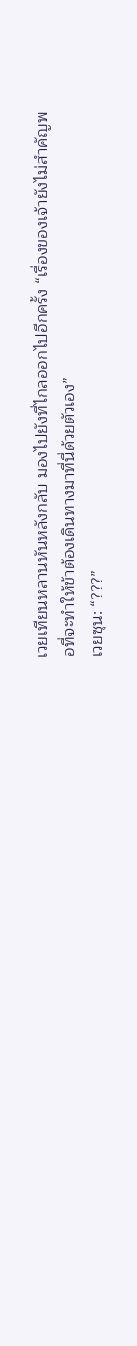เวยเทียนหลานหันหลังกลับ มองไปยังที่ไกลออกไปอีกครั้ง “เรื่องของเจ้ายังไม่สำคัญพอที่จะทำให้ข้าต้องเดินทางมาที่นี่ด้วยตัวเอง”
เวยซุน: “???”